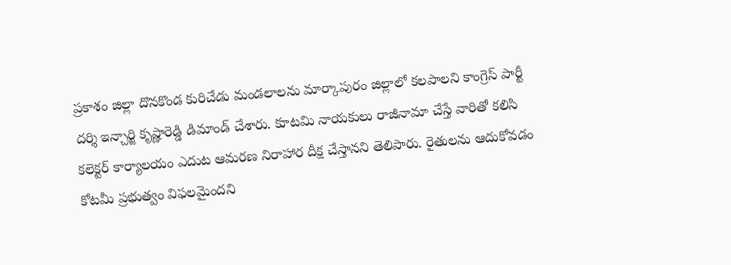ప్రకాశం జిల్లా దొనకొండ కురిచేడు మండలాలను మార్కాపురం జిల్లాలో కలపాలని కాంగ్రెస్ పార్టీ దర్శి ఇన్చార్జి కృష్ణారెడ్డి డిమాండ్ చేశారు. కూటమి నాయకులు రాజీనామా చేస్తే వారితో కలిసి కలెక్టర్ కార్యాలయం ఎదుట ఆమరణ నిరాహార దీక్ష చేస్తానని తెలిపారు. రైతులను ఆదుకోవడం కోటమీ ప్రభుత్వం విఫలమైందని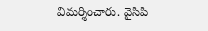విమర్శించారు. వైసిపి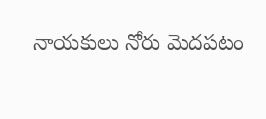నాయకులు నోరు మెదపటం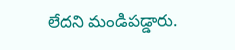లేదని మండిపడ్డారు.